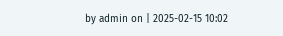by admin on | 2025-02-15 10:02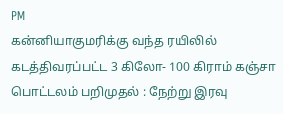PM
கன்னியாகுமரிக்கு வந்த ரயிலில் கடத்திவரப்பட்ட 3 கிலோ- 100 கிராம் கஞ்சா பொட்டலம் பறிமுதல் : நேற்று இரவு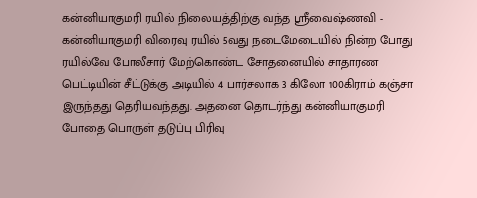கன்னியாகுமரி ரயில் நிலையத்திற்கு வந்த ஸ்ரீவைஷ்ணவி - கன்னியாகுமரி விரைவு ரயில் 5வது நடைமேடையில் நின்ற போது ரயில்வே போலீசார் மேற்கொண்ட சோதனையில் சாதாரண பெட்டியின் சீட்டுக்கு அடியில் 4 பார்சலாக 3 கிலோ 100கிராம் கஞ்சா இருந்தது தெரியவந்தது. அதனை தொடர்ந்து கன்னியாகுமரி போதை பொருள் தடுப்பு பிரிவு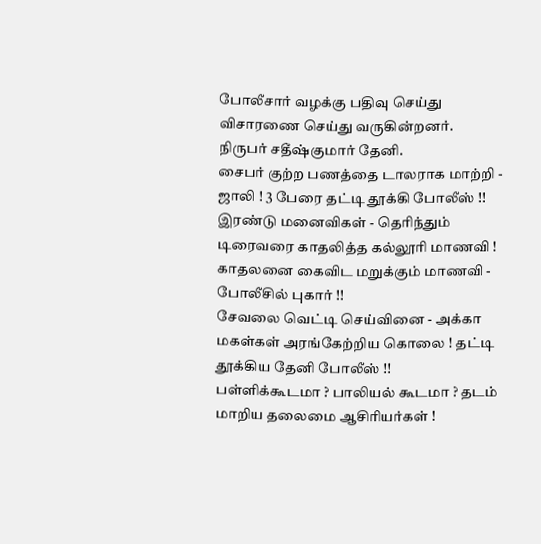போலீசார் வழக்கு பதிவு செய்து விசாரணை செய்து வருகின்றனர்.
நிருபர் சதீஷ்குமார் தேனி.
சைபர் குற்ற பணத்தை டாலராக மாற்றி - ஜாலி ! 3 பேரை தட்டி தூக்கி போலீஸ் !!
இரண்டு மனைவிகள் - தெரிந்தும் டிரைவரை காதலித்த கல்லூரி மாணவி ! காதலனை கைவிட மறுக்கும் மாணவி - போலீசில் புகார் !!
சேவலை வெட்டி செய்வினை - அக்கா மகள்கள் அரங்கேற்றிய கொலை ! தட்டி தூக்கிய தேனி போலீஸ் !!
பள்ளிக்கூடமா ? பாலியல் கூடமா ? தடம் மாறிய தலைமை ஆசிரியர்கள் !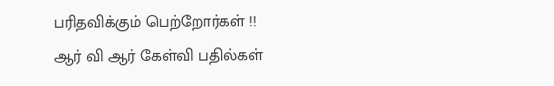பரிதவிக்கும் பெற்றோர்கள் !!
ஆர் வி ஆர் கேள்வி பதில்கள்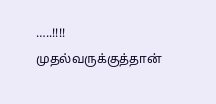…..!!!! முதல்வருக்குத்தான்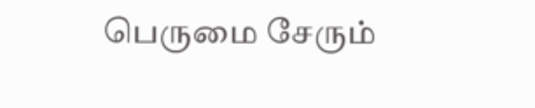பெருமை சேரும்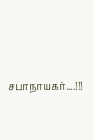சபாநாயகர்....!!!